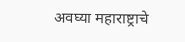अवघ्या महाराष्ट्राचे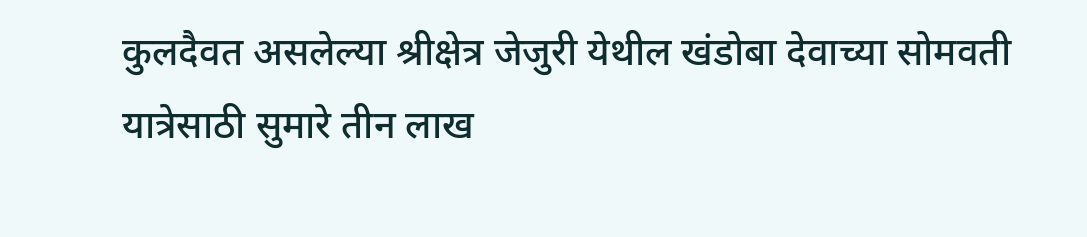कुलदैवत असलेल्या श्रीक्षेत्र जेजुरी येथील खंडोबा देवाच्या सोमवती यात्रेसाठी सुमारे तीन लाख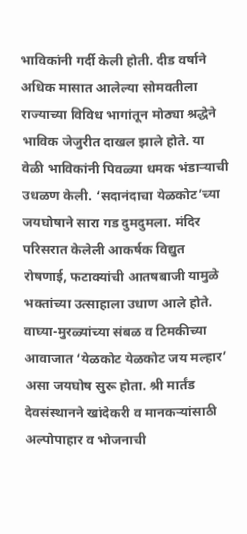भाविकांनी गर्दी केली होती. दीड वर्षाने अधिक मासात आलेल्या सोमवतीला राज्याच्या विविध भागांतून मोठ्या श्रद्धेने भाविक जेजुरीत दाखल झाले होते. या वेळी भाविकांनी पिवळ्या धमक भंडाऱ्याची उधळण केली. ‘सदानंदाचा येळकोट’च्या जयघोषाने सारा गड दुमदुमला. मंदिर परिसरात केलेली आकर्षक विद्युत रोषणाई, फटाक्यांची आतषबाजी यामुळे भक्तांच्या उत्साहाला उधाण आले होते. वाघ्या-मुरळ्यांच्या संबळ व टिमकीच्या आवाजात ‘येळकोट येळकोट जय मल्हार’ असा जयघोष सुरू होता. श्री मार्तंड देवसंस्थानने खांदेकरी व मानकऱ्यांसाठी अल्पोपाहार व भोजनाची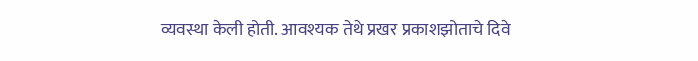व्यवस्था केली होती. आवश्यक तेथे प्रखर प्रकाशझोताचे दिवे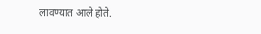लावण्यात आले होते.